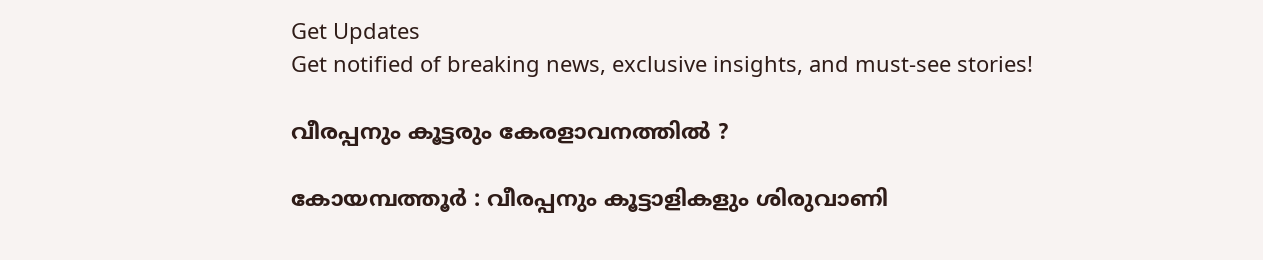Get Updates
Get notified of breaking news, exclusive insights, and must-see stories!

വീരപ്പനും കൂട്ടരും കേരളാവനത്തില്‍ ?

കോയമ്പത്തൂര്‍ : വീരപ്പനും കൂട്ടാളികളും ശിരുവാണി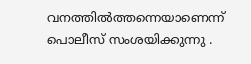വനത്തില്‍ത്തന്നെയാണെന്ന് പൊലീസ് സംശയിക്കുന്നു .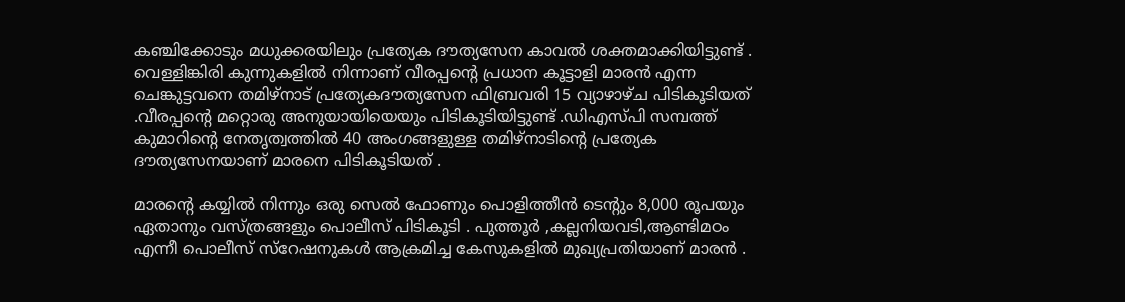കഞ്ചിക്കോടും മധുക്കരയിലും പ്രത്യേക ദൗത്യസേന കാവല്‍ ശക്തമാക്കിയിട്ടുണ്ട് . വെള്ളിങ്കിരി കുന്നുകളില്‍ നിന്നാണ് വീരപ്പന്റെ പ്രധാന കൂട്ടാളി മാരന്‍ എന്ന ചെങ്കുട്ടവനെ തമിഴ്നാട് പ്രത്യേകദൗത്യസേന ഫിബ്രവരി 15 വ്യാഴാഴ്ച പിടികൂടിയത് .വീരപ്പന്റെ മറ്റൊരു അനുയായിയെയും പിടികൂടിയിട്ടുണ്ട് .ഡിഎസ്പി സമ്പത്ത് കുമാറിന്റെ നേതൃത്വത്തില്‍ 40 അംഗങ്ങളുള്ള തമിഴ്നാടിന്റെ പ്രത്യേക ദൗത്യസേനയാണ് മാരനെ പിടികൂടിയത് .

മാരന്റെ കയ്യില്‍ നിന്നും ഒരു സെല്‍ ഫോണും പൊളിത്തീന്‍ ടെന്റും 8,000 രൂപയും ഏതാനും വസ്ത്രങ്ങളും പൊലീസ് പിടികൂടി . പുത്തൂര്‍ ,കല്ലനിയവടി,ആണ്ടിമഠം എന്നീ പൊലീസ് സ്റേഷനുകള്‍ ആക്രമിച്ച കേസുകളില്‍ മുഖ്യപ്രതിയാണ് മാരന്‍ .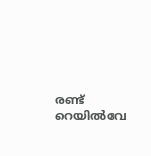രണ്ട് റെയില്‍വേ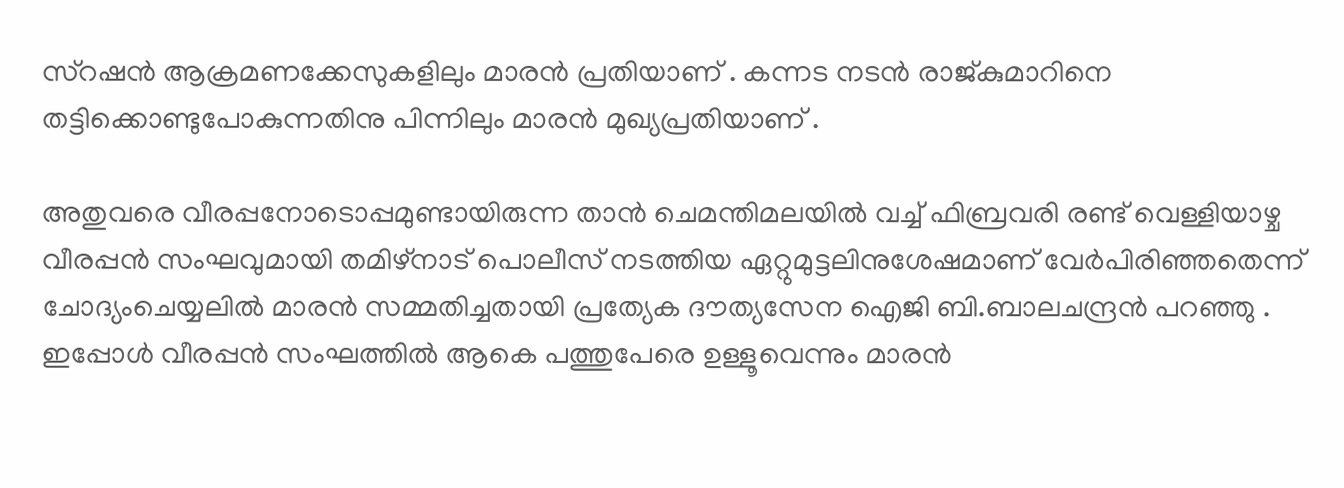സ്റഷന്‍ ആക്രമണക്കേസുകളിലും മാരന്‍ പ്രതിയാണ് . കന്നട നടന്‍ രാജ്കുമാറിനെ തട്ടിക്കൊണ്ടുപോകുന്നതിനു പിന്നിലും മാരന്‍ മുഖ്യപ്രതിയാണ് .

അതുവരെ വീരപ്പനോടൊപ്പമുണ്ടായിരുന്ന താന്‍ ചെമന്തിമലയില്‍ വച്ച് ഫിബ്രവരി രണ്ട് വെള്ളിയാഴ്ച വീരപ്പന്‍ സംഘവുമായി തമിഴ്നാട് പൊലീസ് നടത്തിയ ഏറ്റുമുട്ടലിനുശേഷമാണ് വേര്‍പിരിഞ്ഞതെന്ന് ചോദ്യംചെയ്യലില്‍ മാരന്‍ സമ്മതിച്ചതായി പ്രത്യേക ദൗത്യസേന ഐജി ബി.ബാലചന്ദ്രന്‍ പറഞ്ഞു . ഇപ്പോള്‍ വീരപ്പന്‍ സംഘത്തില്‍ ആകെ പത്തുപേരെ ഉള്ളൂവെന്നും മാരന്‍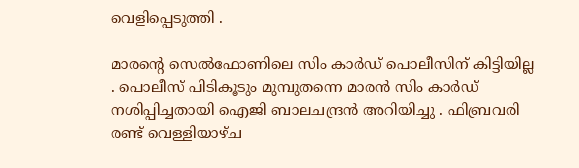വെളിപ്പെടുത്തി .

മാരന്റെ സെല്‍ഫോണിലെ സിം കാര്‍ഡ് പൊലീസിന് കിട്ടിയില്ല . പൊലീസ് പിടികൂടും മുമ്പുതന്നെ മാരന്‍ സിം കാര്‍ഡ് നശിപ്പിച്ചതായി ഐജി ബാലചന്ദ്രന്‍ അറിയിച്ചു . ഫിബ്രവരി രണ്ട് വെള്ളിയാഴ്ച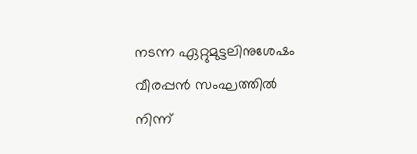നടന്ന ഏറ്റുമുട്ടലിനുശേഷം വീരപ്പന്‍ സംഘത്തില്‍ നിന്ന്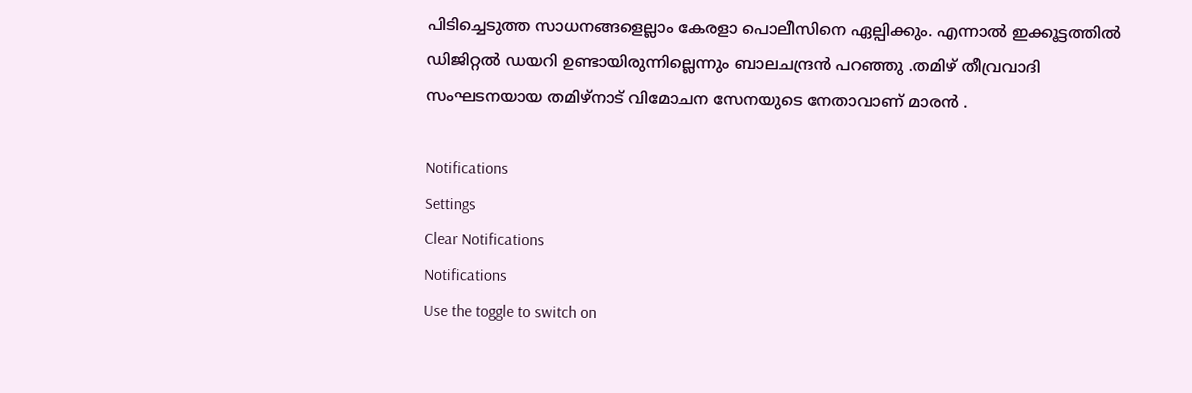പിടിച്ചെടുത്ത സാധനങ്ങളെല്ലാം കേരളാ പൊലീസിനെ ഏല്പിക്കും. എന്നാല്‍ ഇക്കൂട്ടത്തില്‍ ഡിജിറ്റല്‍ ഡയറി ഉണ്ടായിരുന്നില്ലെന്നും ബാലചന്ദ്രന്‍ പറഞ്ഞു .തമിഴ് തീവ്രവാദി സംഘടനയായ തമിഴ്നാട് വിമോചന സേനയുടെ നേതാവാണ് മാരന്‍ .

Notifications
Settings
Clear Notifications
Notifications
Use the toggle to switch on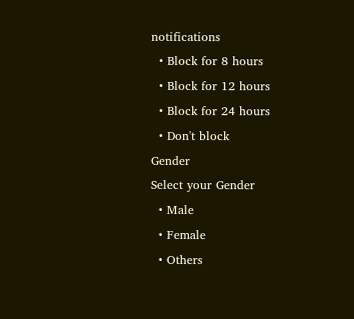notifications
  • Block for 8 hours
  • Block for 12 hours
  • Block for 24 hours
  • Don't block
Gender
Select your Gender
  • Male
  • Female
  • Others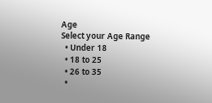Age
Select your Age Range
  • Under 18
  • 18 to 25
  • 26 to 35
  •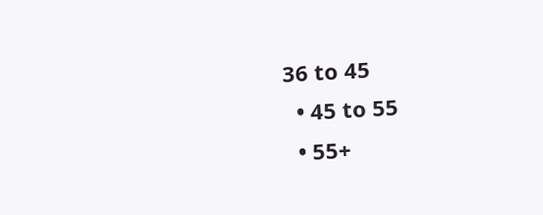36 to 45
  • 45 to 55
  • 55+